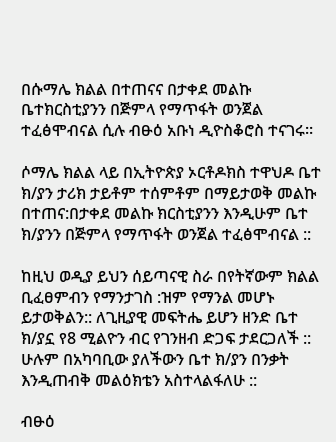በሱማሌ ክልል በተጠናና በታቀደ መልኩ ቤተክርስቲያንን በጅምላ የማጥፋት ወንጀል ተፈፅሞብናል ሲሉ ብፁዕ አቡነ ዲዮስቆሮስ ተናገሩ።

ሶማሌ ክልል ላይ በኢትዮጵያ ኦርቶዶክስ ተዋህዶ ቤተ ክ/ያን ታሪክ ታይቶም ተሰምቶም በማይታወቅ መልኩ በተጠና:በታቀደ መልኩ ክርስቲያንን እንዲሁም ቤተ ክ/ያንን በጅምላ የማጥፋት ወንጀል ተፈፅሞብናል ::

ከዚህ ወዲያ ይህን ሰይጣናዊ ስራ በየትኛውም ክልል ቢፈፀምብን የማንታገስ :ዝም የማንል መሆኑ ይታወቅልን:: ለጊዚያዊ መፍትሔ ይሆን ዘንድ ቤተ ክ/ያኗ የ8 ሚልዮን ብር የገንዘብ ድጋፍ ታደርጋለች ::
ሁሉም በአካባቢው ያለችውን ቤተ ክ/ያን በንቃት እንዲጠብቅ መልዕክቴን አስተላልፋለሁ ::

ብፁዕ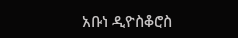አቡነ ዲዮስቆሮስ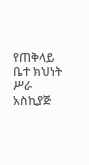የጠቅላይ ቤተ ክህነት ሥራ አስኪያጅ